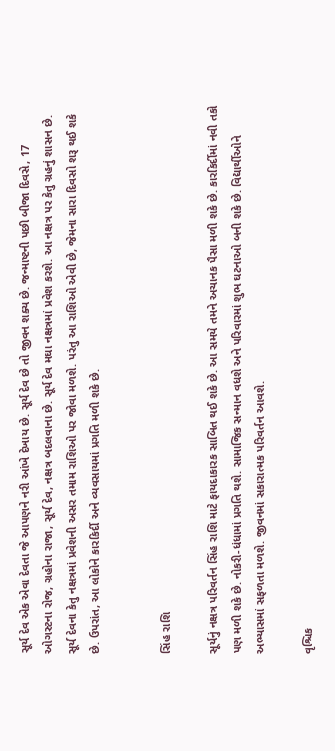સૂર્ય દેવ એક એવા દેવતા જે આપણને નરી આંખે દેખાય છે. સૂર્ય દેવ છે તો જીવન શક્ય છે. જન્માષ્ટની પછી બીજા દિવસે, 17 ઓગસ્ટના રોજ, ગ્રહોના રાજા, સૂર્ય દેવ, નક્ષત્ર બદલવાના છે. સૂર્ય દેવ મઘા નક્ષત્રમાં પ્રવેશ કરશે. આ નક્ષત્ર પર કેતુ ગ્રહનું શાસન છે. સૂર્ય દેવના કેતુ નક્ષત્રમાં પ્રવેશની અસર તમામ રાશિઓ પર જોવા મળશે. પરંતુ આ રાશિઓ એવી છે, જેમના સારા દિવસો શરૂ થઈ શકે છે. ઉપરાંત, આ લોકોને કારકિર્દી અને વ્યવસાયમાં પ્રગતિ મળી શકે છે.


સિંહ રાશિ

સૂર્યનું નક્ષત્ર પરિવર્તન સિંહ રાશિ માટે ફાયદાકારક સાબિત થઈ શકે છે. આ સમયે તમને અચાનક પૈસા મળી શકે છે. કારકિર્દીમાં નવી તકો પણ મળી શકે છે. નોકરી-ધંધામાં પ્રગતિ થશે. સામાજિક સન્માન વધશે અને પરિવારમાં શુભ ઘટનાઓ બની શકે છે. વિદ્યાર્થીઓને અભ્યાસમાં સફળતા મળશે. જીવનમાં સકારાત્મક પરિવર્તન આવશે.

વૃશ્ચિક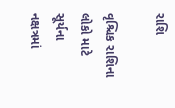રાશિ

વૃશ્ચિક રાશિના લોકો માટે સૂર્યના નક્ષત્રમાં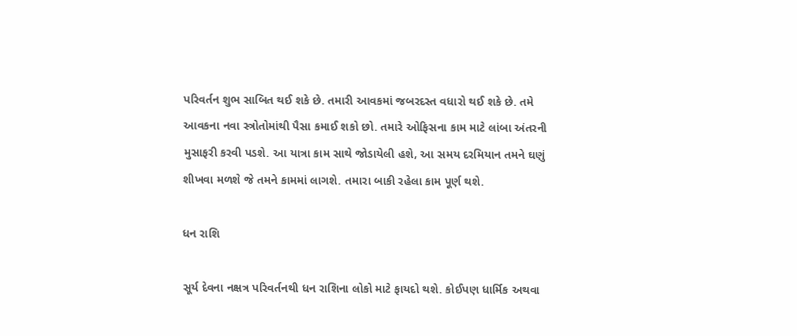પરિવર્તન શુભ સાબિત થઈ શકે છે. તમારી આવકમાં જબરદસ્ત વધારો થઈ શકે છે. તમે આવકના નવા સ્ત્રોતોમાંથી પૈસા કમાઈ શકો છો. તમારે ઓફિસના કામ માટે લાંબા અંતરની મુસાફરી કરવી પડશે. આ યાત્રા કામ સાથે જોડાયેલી હશે, આ સમય દરમિયાન તમને ઘણું શીખવા મળશે જે તમને કામમાં લાગશે. તમારા બાકી રહેલા કામ પૂર્ણ થશે.

ધન રાશિ

સૂર્ય દેવના નક્ષત્ર પરિવર્તનથી ધન રાશિના લોકો માટે ફાયદો થશે. કોઈપણ ધાર્મિક અથવા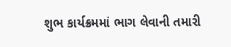શુભ કાર્યક્રમમાં ભાગ લેવાની તમારી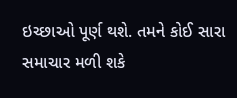ઇચ્છાઓ પૂર્ણ થશે. તમને કોઈ સારા સમાચાર મળી શકે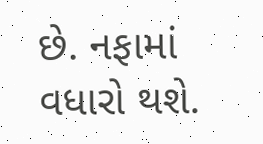છે. નફામાં વધારો થશે.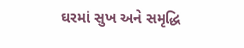ઘરમાં સુખ અને સમૃદ્ધિ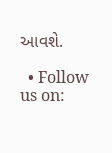આવશે.

  • Follow us on: